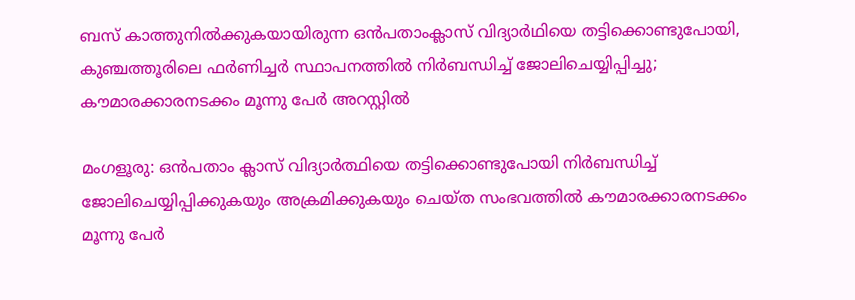ബസ് കാത്തുനില്‍ക്കുകയായിരുന്ന ഒന്‍പതാംക്ലാസ് വിദ്യാര്‍ഥിയെ തട്ടിക്കൊണ്ടുപോയി, കുഞ്ചത്തൂരിലെ ഫര്‍ണിച്ചര്‍ സ്ഥാപനത്തില്‍ നിര്‍ബന്ധിച്ച് ജോലിചെയ്യിപ്പിച്ചു; കൗമാരക്കാരനടക്കം മൂന്നു പേര്‍ അറസ്റ്റില്‍

മംഗളൂരു: ഒന്‍പതാം ക്ലാസ് വിദ്യാര്‍ത്ഥിയെ തട്ടിക്കൊണ്ടുപോയി നിര്‍ബന്ധിച്ച് ജോലിചെയ്യിപ്പിക്കുകയും അക്രമിക്കുകയും ചെയ്ത സംഭവത്തില്‍ കൗമാരക്കാരനടക്കം മൂന്നു പേര്‍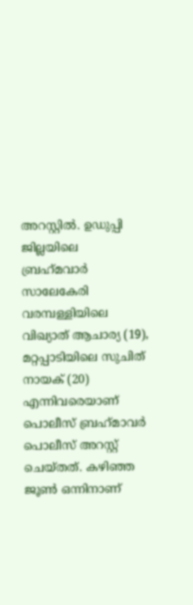അറസ്റ്റില്‍. ഉഡുപ്പി ജില്ലയിലെ ബ്രഹ്‌മവാര്‍ സാലേകേരി വരമ്പള്ളിയിലെ വിഖ്യാത് ആചാര്യ (19), മറ്റപ്പാടിയിലെ സുചിത് നായക് (20) എന്നിവരെയാണ് പൊലീസ് ബ്രഹ്‌മാവര്‍ പൊലീസ് അറസ്റ്റ് ചെയ്തത്. കഴിഞ്ഞ ജൂണ്‍ ഒന്നിനാണ്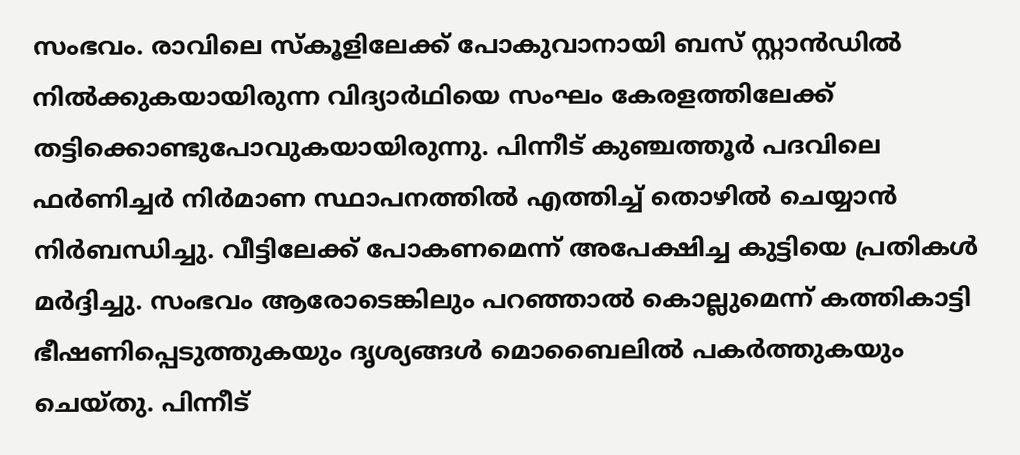സംഭവം. രാവിലെ സ്‌കൂളിലേക്ക് പോകുവാനായി ബസ് സ്റ്റാന്‍ഡില്‍ നില്‍ക്കുകയായിരുന്ന വിദ്യാര്‍ഥിയെ സംഘം കേരളത്തിലേക്ക് തട്ടിക്കൊണ്ടുപോവുകയായിരുന്നു. പിന്നീട് കുഞ്ചത്തൂര്‍ പദവിലെ ഫര്‍ണിച്ചര്‍ നിര്‍മാണ സ്ഥാപനത്തില്‍ എത്തിച്ച് തൊഴില്‍ ചെയ്യാന്‍ നിര്‍ബന്ധിച്ചു. വീട്ടിലേക്ക് പോകണമെന്ന് അപേക്ഷിച്ച കുട്ടിയെ പ്രതികള്‍ മര്‍ദ്ദിച്ചു. സംഭവം ആരോടെങ്കിലും പറഞ്ഞാല്‍ കൊല്ലുമെന്ന് കത്തികാട്ടി ഭീഷണിപ്പെടുത്തുകയും ദൃശ്യങ്ങള്‍ മൊബൈലില്‍ പകര്‍ത്തുകയും ചെയ്തു. പിന്നീട്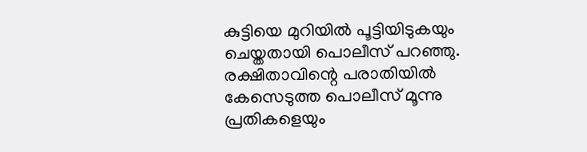കുട്ടിയെ മുറിയില്‍ പൂട്ടിയിടുകയും ചെയ്തതായി പൊലീസ് പറഞ്ഞു. രക്ഷിതാവിന്റെ പരാതിയില്‍ കേസെടുത്ത പൊലീസ് മൂന്നു പ്രതികളെയും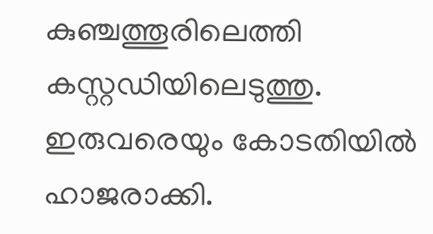കുഞ്ചത്തൂരിലെത്തി കസ്റ്റഡിയിലെടുത്തു. ഇരുവരെയും കോടതിയില്‍ ഹാജരാക്കി.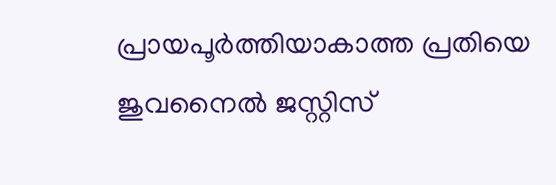പ്രായപൂര്‍ത്തിയാകാത്ത പ്രതിയെ ജുവനൈല്‍ ജസ്റ്റിസ്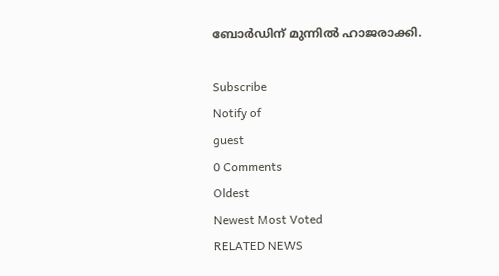ബോര്‍ഡിന് മുന്നില്‍ ഹാജരാക്കി.

Subscribe
Notify of
guest
0 Comments
Oldest
Newest Most Voted
RELATED NEWS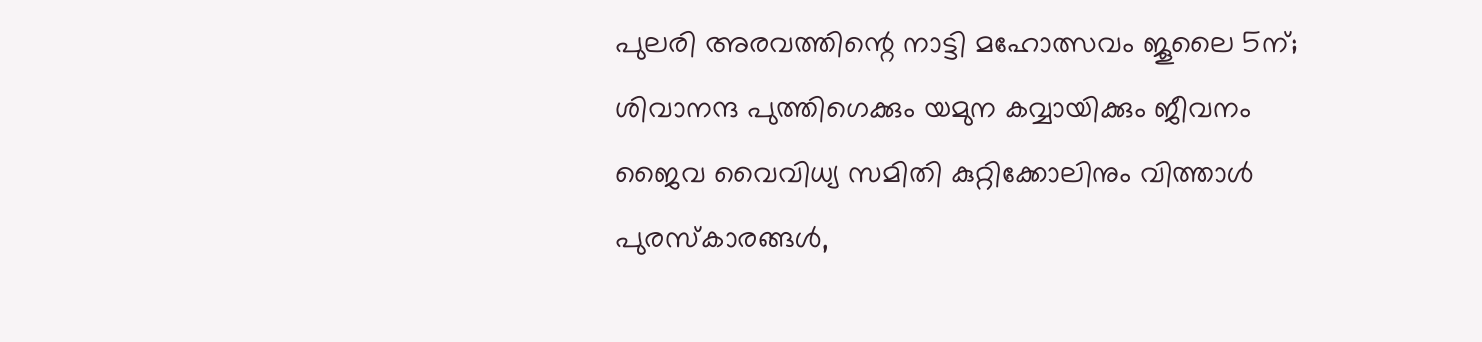പുലരി അരവത്തിന്റെ നാട്ടി മഹോത്സവം ജൂലൈ 5ന്; ശിവാനന്ദ പുത്തിഗെക്കും യമുന കവ്വായിക്കും ജീവനം ജൈവ വൈവിധ്യ സമിതി കുറ്റിക്കോലിനും വിത്താള്‍ പുരസ്‌കാരങ്ങൾ,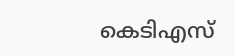കെടിഎസ്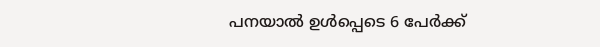പനയാല്‍ ഉള്‍പ്പെടെ 6 പേര്‍ക്ക്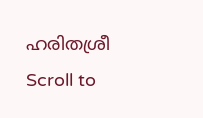ഹരിതശ്രീ
Scroll to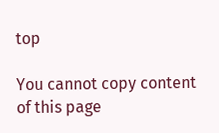top

You cannot copy content of this page